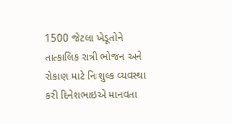1500 જેટલા ખેડૂતોને તાત્કાલિક રાત્રી ભોજન અને રોકાણ માટે નિઃશુલ્ક વ્યવસ્થા કરી દિનેશભાઇએ માનવતા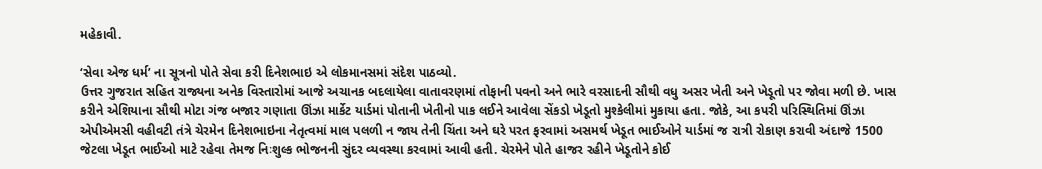મહેકાવી.

‘સેવા એજ ધર્મ’ ના સૂત્રનો પોતે સેવા કરી દિનેશભાઇ એ લોકમાનસમાં સંદેશ પાઠવ્યો.
ઉત્તર ગુજરાત સહિત રાજ્યના અનેક વિસ્તારોમાં આજે અચાનક બદલાયેલા વાતાવરણમાં તોફાની પવનો અને ભારે વરસાદની સૌથી વધુ અસર ખેતી અને ખેડૂતો પર જોવા મળી છે. ખાસ કરીને એશિયાના સૌથી મોટા ગંજ બજાર ગણાતા ઊંઝા માર્કેટ યાર્ડમાં પોતાની ખેતીનો પાક લઈને આવેલા સેંકડો ખેડૂતો મુશ્કેલીમાં મુકાયા હતા. જોકે, આ કપરી પરિસ્થિતિમાં ઊંઝા એપીએમસી વહીવટી તંત્રે ચેરમેન દિનેશભાઇના નેતૃત્વમાં માલ પલળી ન જાય તેની ચિંતા અને ઘરે પરત ફરવામાં અસમર્થ ખેડૂત ભાઈઓને યાર્ડમાં જ રાત્રી રોકાણ કરાવી અંદાજે 1500 જેટલા ખેડૂત ભાઈઓ માટે રહેવા તેમજ નિઃશુલ્ક ભોજનની સુંદર વ્યવસ્થા કરવામાં આવી હતી. ચેરમેને પોતે હાજર રહીને ખેડૂતોને કોઈ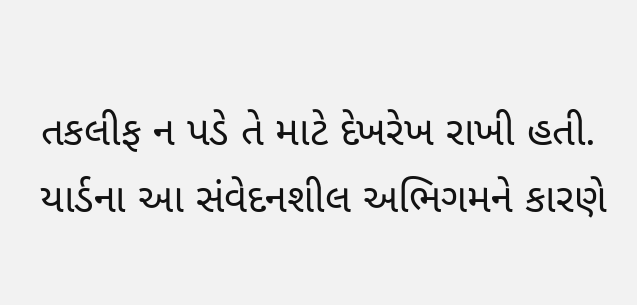તકલીફ ન પડે તે માટે દેખરેખ રાખી હતી. યાર્ડના આ સંવેદનશીલ અભિગમને કારણે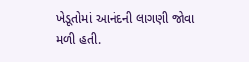ખેડૂતોમાં આનંદની લાગણી જોવા મળી હતી.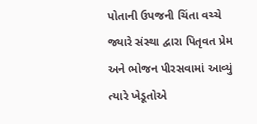પોતાની ઉપજની ચિંતા વચ્ચે જ્યારે સંસ્થા દ્વારા પિતૃવત પ્રેમ અને ભોજન પીરસવામાં આવ્યું ત્યારે ખેડૂતોએ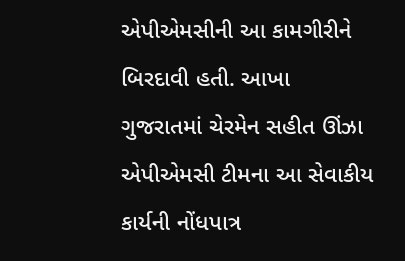એપીએમસીની આ કામગીરીને બિરદાવી હતી. આખા ગુજરાતમાં ચેરમેન સહીત ઊંઝા એપીએમસી ટીમના આ સેવાકીય કાર્યની નોંધપાત્ર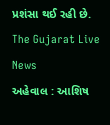પ્રશંસા થઈ રહી છે.
The Gujarat Live News
અહેવાલ : આશિષ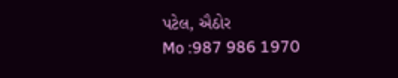પટેલ, ઐઠોર
Mo :987 986 1970